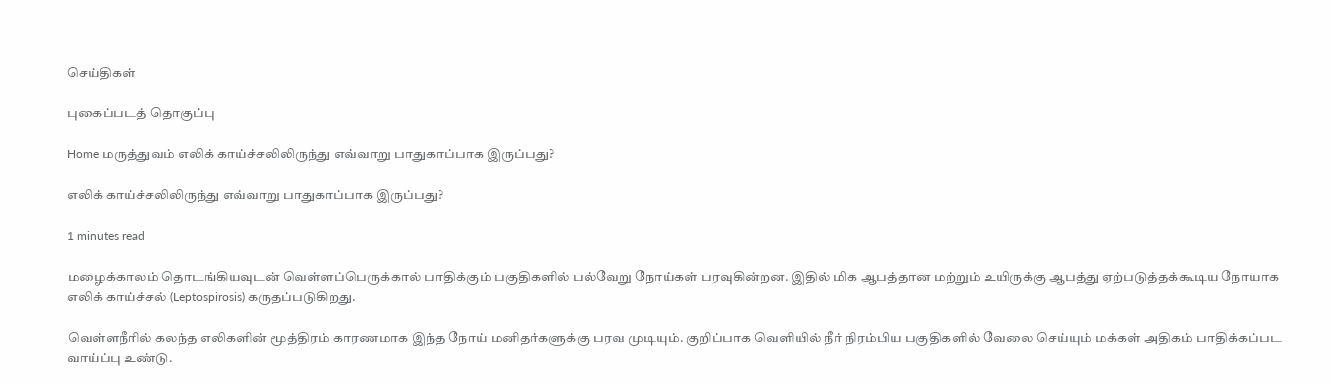செய்திகள்

புகைப்படத் தொகுப்பு

Home மருத்துவம் எலிக் காய்ச்சலிலிருந்து எவ்வாறு பாதுகாப்பாக இருப்பது?

எலிக் காய்ச்சலிலிருந்து எவ்வாறு பாதுகாப்பாக இருப்பது?

1 minutes read

மழைக்காலம் தொடங்கியவுடன் வெள்ளப்பெருக்கால் பாதிக்கும் பகுதிகளில் பல்வேறு நோய்கள் பரவுகின்றன. இதில் மிக ஆபத்தான மற்றும் உயிருக்கு ஆபத்து ஏற்படுத்தக்கூடிய நோயாக எலிக் காய்ச்சல் (Leptospirosis) கருதப்படுகிறது.

வெள்ளநீரில் கலந்த எலிகளின் மூத்திரம் காரணமாக இந்த நோய் மனிதர்களுக்கு பரவ முடியும். குறிப்பாக வெளியில் நீர் நிரம்பிய பகுதிகளில் வேலை செய்யும் மக்கள் அதிகம் பாதிக்கப்பட வாய்ப்பு உண்டு.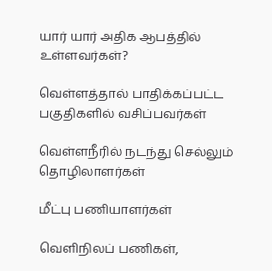யார் யார் அதிக ஆபத்தில் உள்ளவர்கள்?

வெள்ளத்தால் பாதிக்கப்பட்ட பகுதிகளில் வசிப்பவர்கள்

வெள்ளநீரில் நடந்து செல்லும் தொழிலாளர்கள்

மீட்பு பணியாளர்கள்

வெளிநிலப் பணிகள்,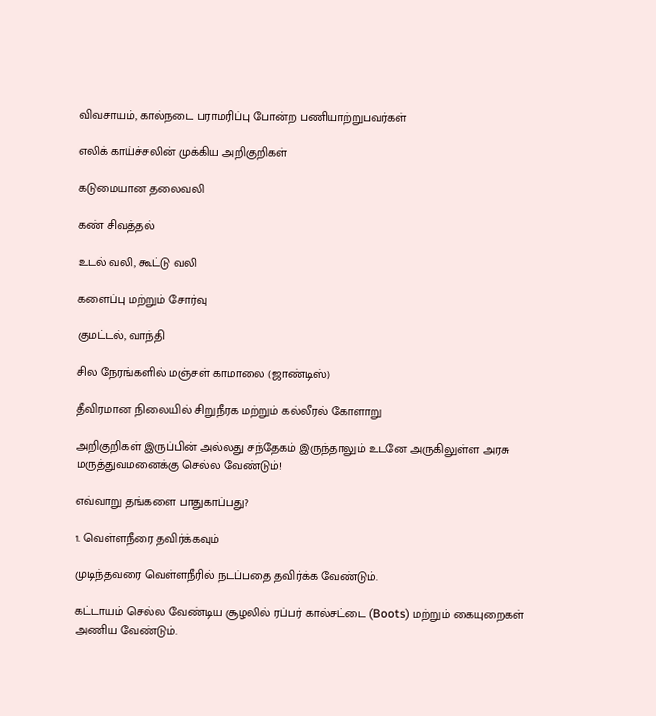விவசாயம், கால்நடை பராமரிப்பு போன்ற பணியாற்றுபவர்கள்

எலிக் காய்ச்சலின் முக்கிய அறிகுறிகள்

கடுமையான தலைவலி

கண் சிவத்தல்

உடல் வலி, கூட்டு வலி

களைப்பு மற்றும் சோர்வு

குமட்டல், வாந்தி

சில நேரங்களில் மஞ்சள் காமாலை (ஜாண்டிஸ்)

தீவிரமான நிலையில் சிறுநீரக மற்றும் கல்லீரல் கோளாறு

அறிகுறிகள் இருப்பின் அல்லது சந்தேகம் இருந்தாலும் உடனே அருகிலுள்ள அரசு மருத்துவமனைக்கு செல்ல வேண்டும்!

எவ்வாறு தங்களை பாதுகாப்பது?

1. வெள்ளநீரை தவிர்க்கவும்

முடிந்தவரை வெள்ளநீரில் நடப்பதை தவிர்க்க வேண்டும்.

கட்டாயம் செல்ல வேண்டிய சூழலில் ரப்பர் கால்சட்டை (Boots) மற்றும் கையுறைகள் அணிய வேண்டும்.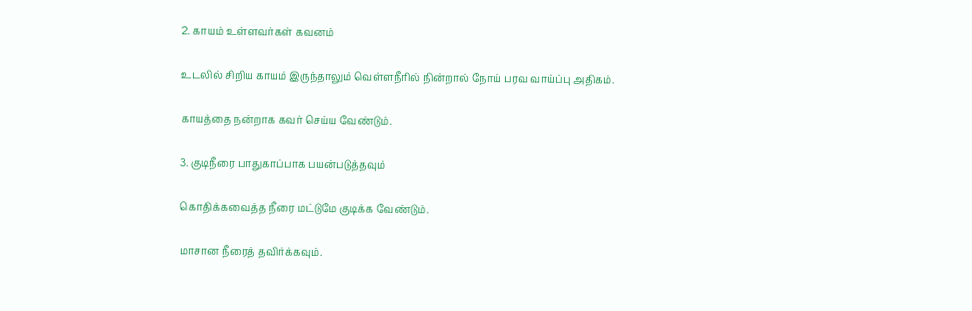2. காயம் உள்ளவர்கள் கவனம்

உடலில் சிறிய காயம் இருந்தாலும் வெள்ளநீரில் நின்றால் நோய் பரவ வாய்ப்பு அதிகம்.

காயத்தை நன்றாக கவர் செய்ய வேண்டும்.

3. குடிநீரை பாதுகாப்பாக பயன்படுத்தவும்

கொதிக்கவைத்த நீரை மட்டுமே குடிக்க வேண்டும்.

மாசான நீரைத் தவிர்க்கவும்.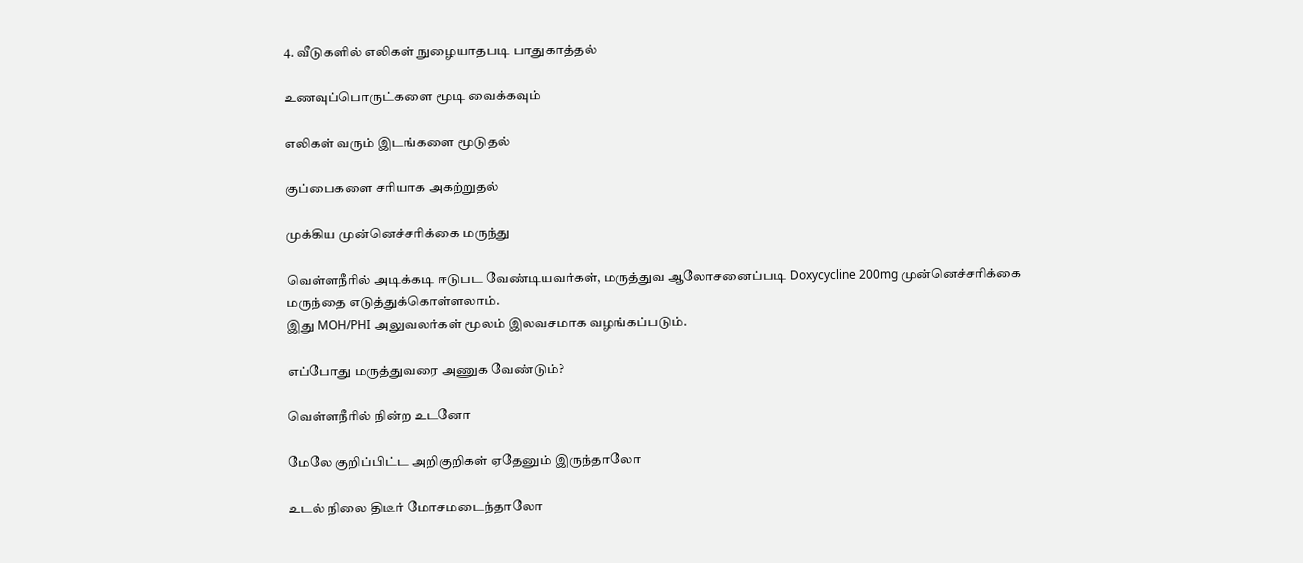4. வீடுகளில் எலிகள் நுழையாதபடி பாதுகாத்தல்

உணவுப்பொருட்களை மூடி வைக்கவும்

எலிகள் வரும் இடங்களை மூடுதல்

குப்பைகளை சரியாக அகற்றுதல்

முக்கிய முன்னெச்சரிக்கை மருந்து

வெள்ளநீரில் அடிக்கடி ஈடுபட வேண்டியவர்கள், மருத்துவ ஆலோசனைப்படி Doxycycline 200mg முன்னெச்சரிக்கை மருந்தை எடுத்துக்கொள்ளலாம்.
இது MOH/PHI அலுவலர்கள் மூலம் இலவசமாக வழங்கப்படும்.

எப்போது மருத்துவரை அணுக வேண்டும்?

வெள்ளநீரில் நின்ற உடனோ

மேலே குறிப்பிட்ட அறிகுறிகள் ஏதேனும் இருந்தாலோ

உடல் நிலை திடீர் மோசமடைந்தாலோ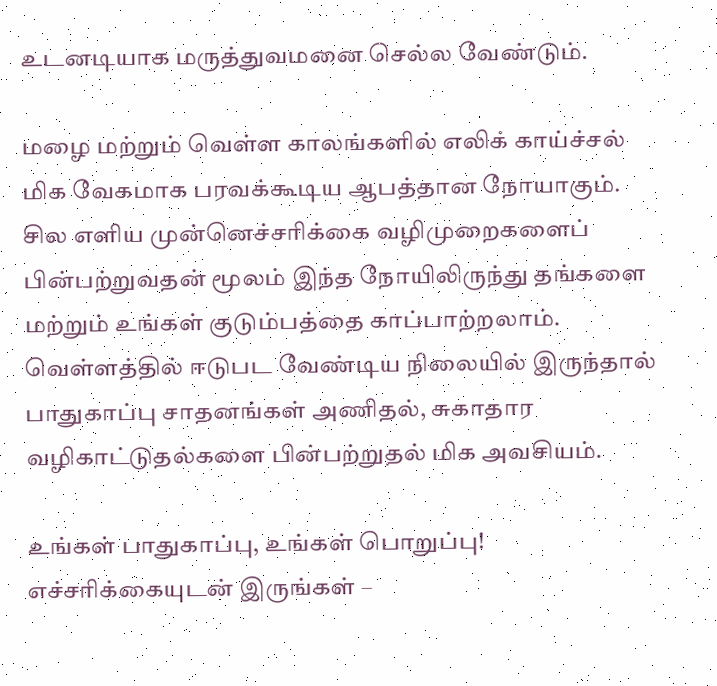உடனடியாக மருத்துவமனை செல்ல வேண்டும்.

மழை மற்றும் வெள்ள காலங்களில் எலிக் காய்ச்சல் மிக வேகமாக பரவக்கூடிய ஆபத்தான நோயாகும். சில எளிய முன்னெச்சரிக்கை வழிமுறைகளைப் பின்பற்றுவதன் மூலம் இந்த நோயிலிருந்து தங்களை மற்றும் உங்கள் குடும்பத்தை காப்பாற்றலாம். வெள்ளத்தில் ஈடுபட வேண்டிய நிலையில் இருந்தால் பாதுகாப்பு சாதனங்கள் அணிதல், சுகாதார வழிகாட்டுதல்களை பின்பற்றுதல் மிக அவசியம்.

உங்கள் பாதுகாப்பு, உங்கள் பொறுப்பு!
எச்சரிக்கையுடன் இருங்கள் –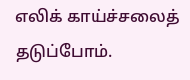எலிக் காய்ச்சலைத் தடுப்போம்.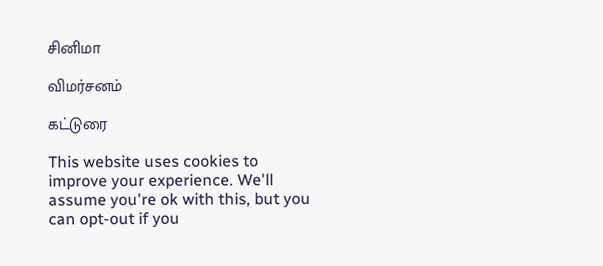சினிமா

விமர்சனம்

கட்டுரை

This website uses cookies to improve your experience. We'll assume you're ok with this, but you can opt-out if you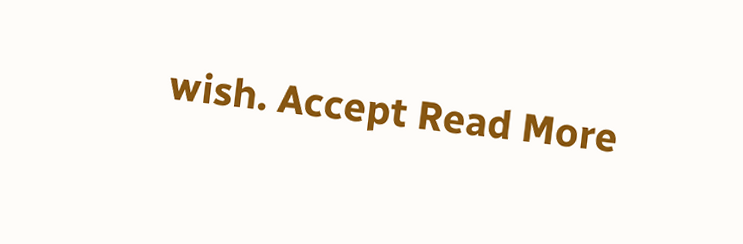wish. Accept Read More